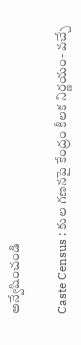అన్వేషించండి

Caste Census : కుల గణనపై కేంద్రం కీలక నిర్ణయం- వచ్చే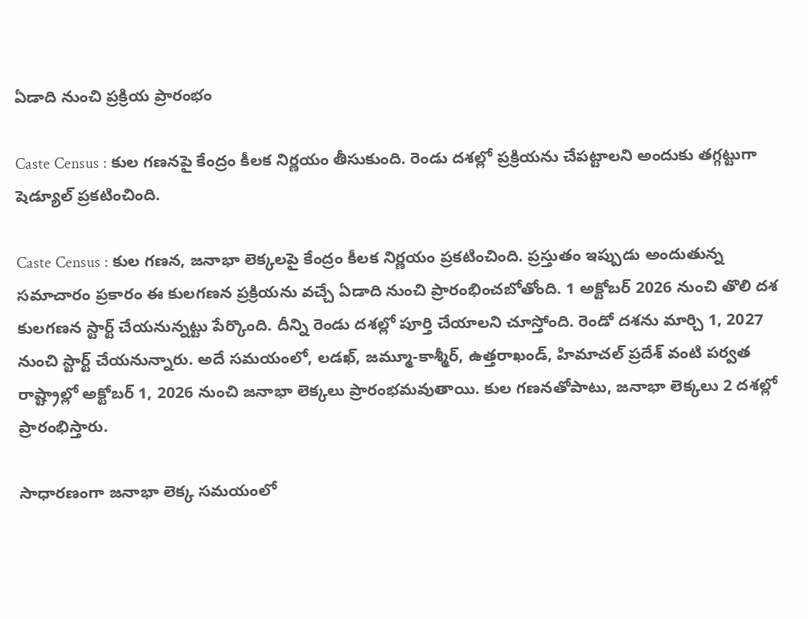ఏడాది నుంచి ప్రక్రియ ప్రారంభం

Caste Census : కుల గణనపై కేంద్రం కీలక నిర్ణయం తీసుకుంది. రెండు దశల్లో ప్రక్రియను చేపట్టాలని అందుకు తగ్గట్టుగా షెడ్యూల్ ప్రకటించింది.

Caste Census : కుల గణన, జనాభా లెక్కలపై కేంద్రం కీలక నిర్ణయం ప్రకటించింది. ప్రస్తుతం ఇప్పుడు అందుతున్న సమాచారం ప్రకారం ఈ కులగణన ప్రక్రియను వచ్చే ఏడాది నుంచి ప్రారంభించబోతోంది. 1 అక్టోబర్‌ 2026 నుంచి తొలి దశ కులగణన స్టార్ట్ చేయనున్నట్టు పేర్కొంది. దీన్ని రెండు దశల్లో పూర్తి చేయాలని చూస్తోంది. రెండో దశను మార్చి 1, 2027 నుంచి స్టార్ట్ చేయనున్నారు. అదే సమయంలో, లడఖ్, జమ్మూ-కాశ్మీర్, ఉత్తరాఖండ్, హిమాచల్ ప్రదేశ్ వంటి పర్వత రాష్ట్రాల్లో అక్టోబర్ 1, 2026 నుంచి జనాభా లెక్కలు ప్రారంభమవుతాయి. కుల గణనతోపాటు, జనాభా లెక్కలు 2 దశల్లో ప్రారంభిస్తారు.

సాధారణంగా జనాభా లెక్క సమయంలో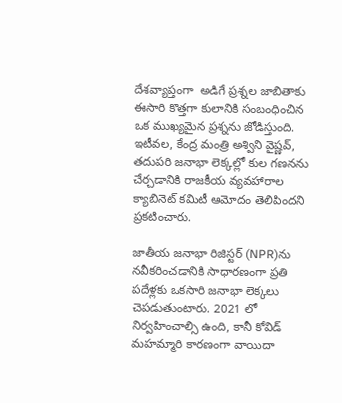దేశవ్యాప్తంగా  అడిగే ప్రశ్నల జాబితాకు ఈసారి కొత్తగా కులానికి సంబంధించిన ఒక ముఖ్యమైన ప్రశ్నను జోడిస్తుంది. ఇటీవల, కేంద్ర మంత్రి అశ్విని వైష్ణవ్, తదుపరి జనాభా లెక్కల్లో కుల గణనను చేర్చడానికి రాజకీయ వ్యవహారాల క్యాబినెట్ కమిటీ ఆమోదం తెలిపిందని ప్రకటించారు.

జాతీయ జనాభా రిజిస్టర్ (NPR)ను నవీకరించడానికి సాధారణంగా ప్రతి పదేళ్లకు ఒకసారి జనాభా లెక్కలు చెపడుతుంటారు. 2021 లో నిర్వహించాల్సి ఉంది, కానీ కోవిడ్ మహమ్మారి కారణంగా వాయిదా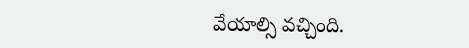వేయాల్సి వచ్చింది.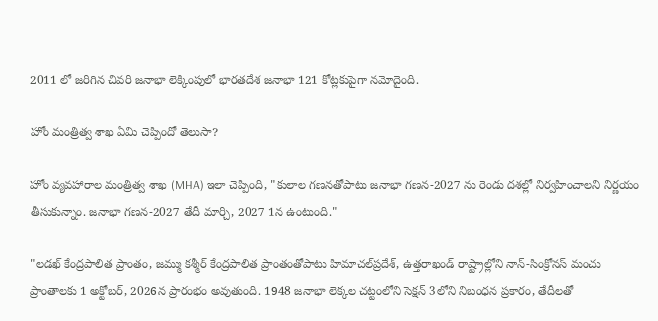2011 లో జరిగిన చివరి జనాభా లెక్కింపులో భారతదేశ జనాభా 121 కోట్లకుపైగా నమోదైంది.

హోం మంత్రిత్వ శాఖ ఏమి చెప్పిందో తెలుసా?

హోం వ్యవహారాల మంత్రిత్వ శాఖ (MHA) ఇలా చెప్పింది, "కులాల గణనతోపాటు జనాభా గణన-2027 ను రెండు దశల్లో నిర్వహించాలని నిర్ణయం తీసుకున్నాం. జనాభా గణన-2027 తేదీ మార్చి, 2027 1న ఉంటుంది."

"లడఖ్ కేంద్రపాలిత ప్రాంతం, జమ్ము కశ్మీర్ కేంద్రపాలిత ప్రాంతంతోపాటు హిమాచల్‌ప్రదేశ్, ఉత్తరాఖండ్ రాష్ట్రాల‌్లోని నాన్-సింక్రోనస్ మంచు ప్రాంతాలకు 1 అక్టోబర్, 2026న ప్రారంభం అవుతుంది. 1948 జనాభా లెక్కల చట్టంలోని సెక్షన్ 3లోని నిబంధన ప్రకారం, తేదీలతో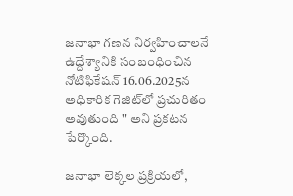జనాభా గణన నిర్వహించాలనే ఉద్దేశ్యానికి సంబంధించిన నోటిఫికేషన్ 16.06.2025న అధికారిక గెజిట్‌లో ప్రచురితం అవుతుంది " అని ప్రకటన పేర్కొంది.

జనాభా లెక్కల ప్రక్రియలో,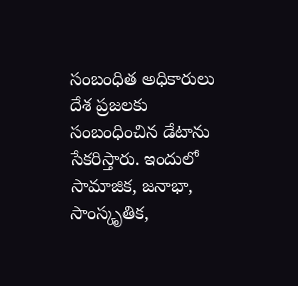సంబంధిత అధికారులు దేశ ప్రజలకు సంబంధించిన డేటాను సేకరిస్తారు. ఇందులో సామాజిక, జనాభా, సాంస్కృతిక,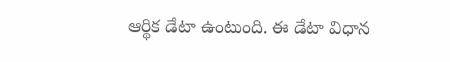ఆర్థిక డేటా ఉంటుంది. ఈ డేటా విధాన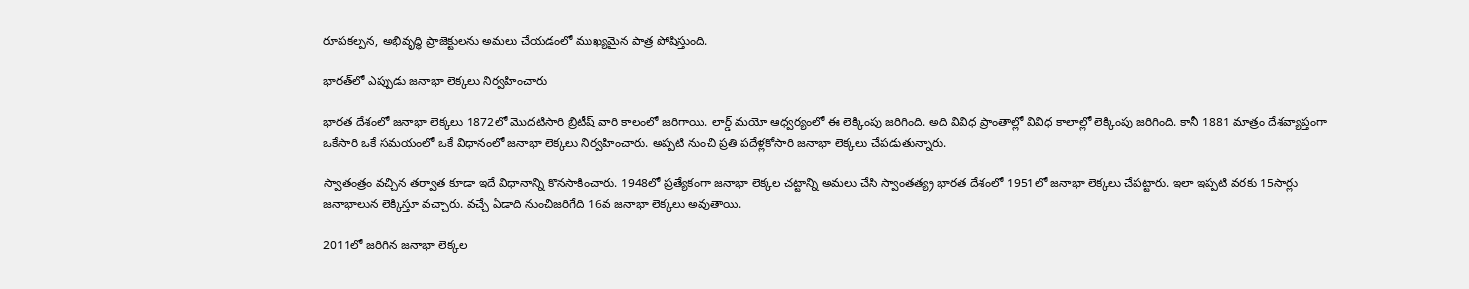రూపకల్పన, అభివృద్ధి ప్రాజెక్టులను అమలు చేయడంలో ముఖ్యమైన పాత్ర పోషిస్తుంది.

భారత్‌లో ఎప్పుడు జనాభా లెక్కలు నిర్వహించారు

భారత దేశంలో జనాభా లెక్కలు 1872లో మొదటిసారి బ్రిటీష్ వారి కాలంలో జరిగాయి. లార్డ్ మయో ఆధ్వర్యంలో ఈ లెక్కింపు జరిగింది. అది వివిధ ప్రాంతాల్లో వివిధ కాలాల్లో లెక్కింపు జరిగింది. కానీ 1881 మాత్రం దేశవ్యాప్తంగా ఒకేసారి ఒకే సమయంలో ఒకే విధానంలో జనాభా లెక్కలు నిర్వహించారు. అప్పటి నుంచి ప్రతి పదేళ్లకోసారి జనాభా లెక్కలు చేపడుతున్నారు.

స్వాతంత్రం వచ్చిన తర్వాత కూడా ఇదే విధానాన్ని కొనసాకించారు. 1948లో ప్రత్యేకంగా జనాభా లెక్కల చట్టాన్ని అమలు చేసి స్వాంతత్య్ర భారత దేశంలో 1951లో జనాభా లెక్కలు చేపట్టారు. ఇలా ఇప్పటి వరకు 15సార్లు జనాభాలున లెక్కిస్తూ వచ్చారు. వచ్చే ఏడాది నుంచిజరిగేది 16వ జనాభా లెక్కలు అవుతాయి.

2011లో జరిగిన జనాభా లెక్కల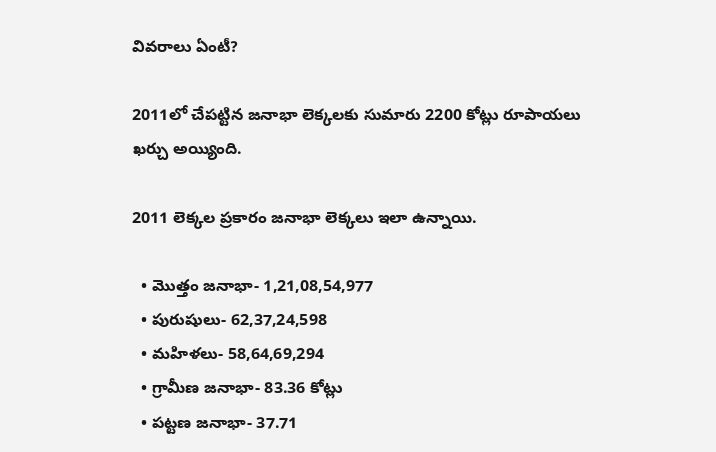వివరాలు ఏంటీ?

2011లో చేపట్టిన జనాభా లెక్కలకు సుమారు 2200 కోట్లు రూపాయలు ఖర్చు అయ్యింది.

2011 లెక్కల ప్రకారం జనాభా లెక్కలు ఇలా ఉన్నాయి.

  • మొత్తం జనాభా- 1,21,08,54,977
  • పురుషులు- 62,37,24,598
  • మహిళలు- 58,64,69,294
  • గ్రామీణ జనాభా- 83.36 కోట్లు
  • పట్టణ జనాభా- 37.71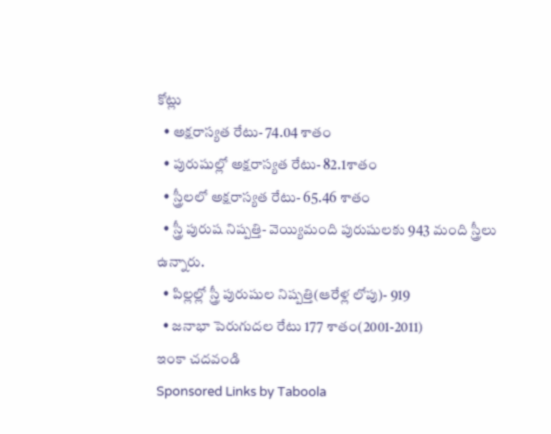కోట్లు
  • అక్షరాస్యత రేటు- 74.04 శాతం
  • పురుషుల్లో అక్షరాస్యత రేటు- 82.1శాతం
  • స్త్రీలలో అక్షరాస్యత రేటు- 65.46 శాతం
  • స్త్రీ పురుష నిష్పత్తి- వెయ్యిమంది పురుషులకు 943 మంది స్త్రీలు ఉన్నారు.
  • పిల్లల్లో స్త్రీ పురుషుల నిష్పత్తి(ఆరేళ్ల లోపు)- 919
  • జనాభా పెరుగుదల రేటు 177 శాతం(2001-2011)
ఇంకా చదవండి
Sponsored Links by Taboola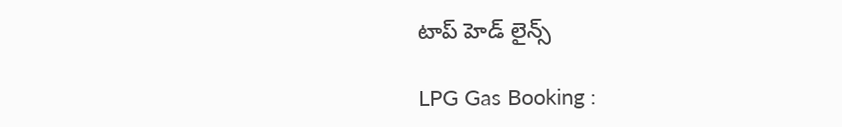టాప్ హెడ్ లైన్స్

LPG Gas Booking :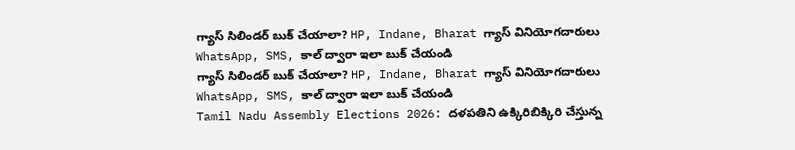గ్యాస్ సిలిండర్ బుక్ చేయాలా? HP, Indane, Bharat గ్యాస్ వినియోగదారులు WhatsApp, SMS, కాల్ ద్వారా ఇలా బుక్ చేయండి
గ్యాస్ సిలిండర్ బుక్ చేయాలా? HP, Indane, Bharat గ్యాస్ వినియోగదారులు WhatsApp, SMS, కాల్ ద్వారా ఇలా బుక్ చేయండి
Tamil Nadu Assembly Elections 2026: దళపతిని ఉక్కిరిబిక్కిరి చేస్తున్న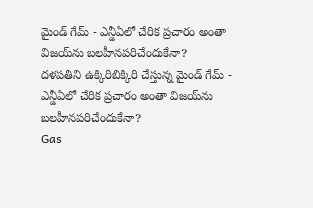మైండ్ గేమ్ - ఎన్డీఏలో చేరిక ప్రచారం అంతా విజయ్‌ను బలహీనపరిచేందుకేనా?
దళపతిని ఉక్కిరిబిక్కిరి చేస్తున్న మైండ్ గేమ్ - ఎన్డీఏలో చేరిక ప్రచారం అంతా విజయ్‌ను బలహీనపరిచేందుకేనా?
Gas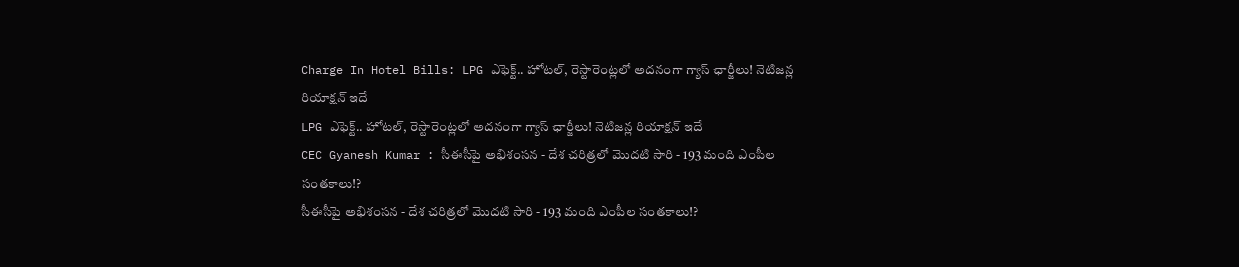Charge In Hotel Bills: LPG ఎఫెక్ట్.. హోటల్, రెస్టారెంట్లలో అదనంగా గ్యాస్ ఛార్జీలు! నెటిజన్ల రియాక్షన్ ఇదే
LPG ఎఫెక్ట్.. హోటల్, రెస్టారెంట్లలో అదనంగా గ్యాస్ ఛార్జీలు! నెటిజన్ల రియాక్షన్ ఇదే
CEC Gyanesh Kumar : సీఈసీపై అభిశంసన - దేశ చరిత్రలో మొదటి సారి - 193 మంది ఎంపీల సంతకాలు!?
సీఈసీపై అభిశంసన - దేశ చరిత్రలో మొదటి సారి - 193 మంది ఎంపీల సంతకాలు!?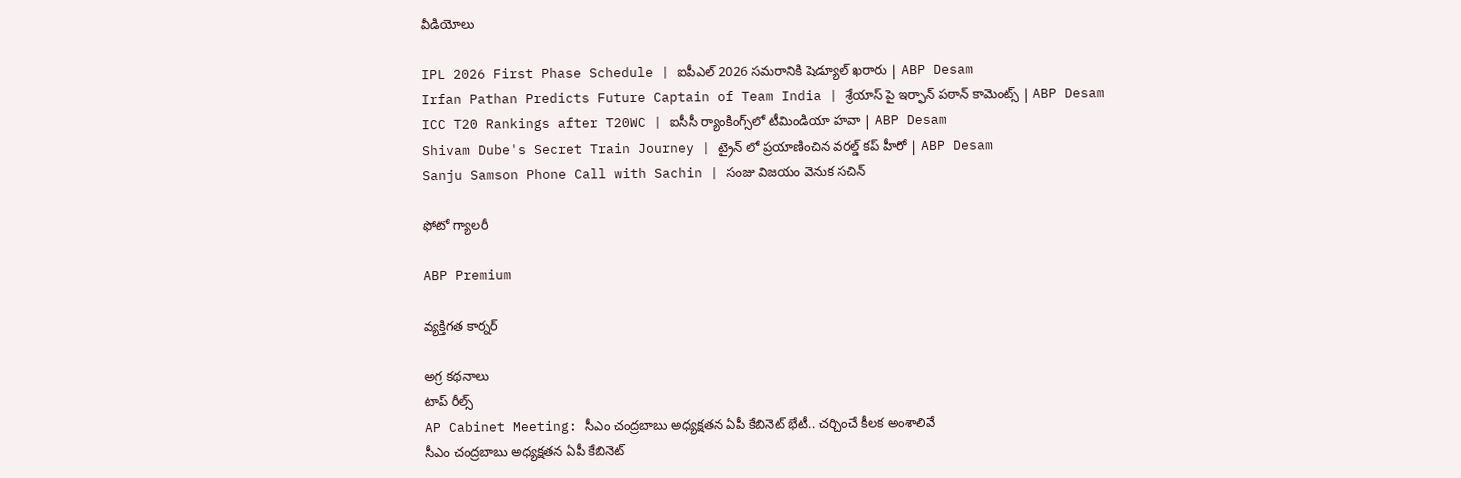వీడియోలు

IPL 2026 First Phase Schedule | ఐపీఎల్ 2026 సమరానికి షెడ్యూల్ ఖరారు | ABP Desam
Irfan Pathan Predicts Future Captain of Team India | శ్రేయాస్ పై ఇర్ఫాన్ పఠాన్ కామెంట్స్ | ABP Desam
ICC T20 Rankings after T20WC | ఐసీసీ ర్యాంకింగ్స్‌లో టీమిండియా హవా | ABP Desam
Shivam Dube's Secret Train Journey | ట్రైన్ లో ప్రయాణించిన వరల్డ్ కప్ హీరో | ABP Desam
Sanju Samson Phone Call with Sachin | సంజు విజయం వెనుక సచిన్

ఫోటో గ్యాలరీ

ABP Premium

వ్యక్తిగత కార్నర్

అగ్ర కథనాలు
టాప్ రీల్స్
AP Cabinet Meeting: సీఎం చంద్రబాబు అధ్యక్షతన ఏపీ కేబినెట్ భేటీ.. చర్చించే కీలక అంశాలివే
సీఎం చంద్రబాబు అధ్యక్షతన ఏపీ కేబినెట్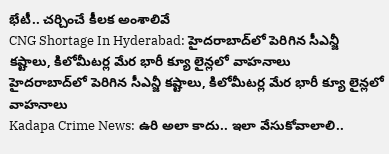భేటీ.. చర్చించే కీలక అంశాలివే
CNG Shortage In Hyderabad: హైదరాబాద్‌లో పెరిగిన సీఎన్జీ కష్టాలు, కిలోమీటర్ల మేర భారీ క్యూ లైన్లలో వాహనాలు
హైదరాబాద్‌లో పెరిగిన సీఎన్జీ కష్టాలు, కిలోమీటర్ల మేర భారీ క్యూ లైన్లలో వాహనాలు
Kadapa Crime News: ఉరి అలా కాదు.. ఇలా వేసుకోవాలాలి..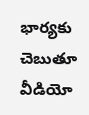భార్యకు చెబుతూ వీడియో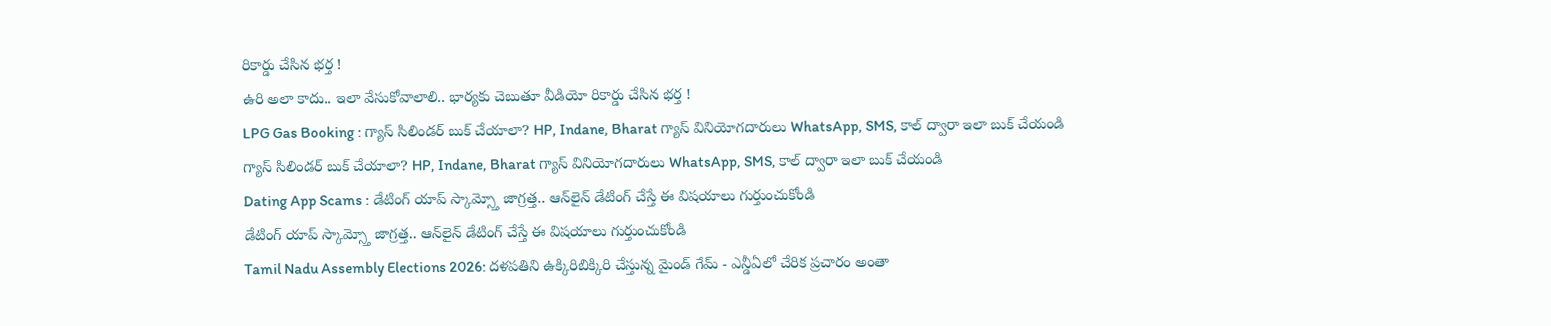రికార్డు చేసిన భర్త !
ఉరి అలా కాదు.. ఇలా వేసుకోవాలాలి.. భార్యకు చెబుతూ వీడియో రికార్డు చేసిన భర్త !
LPG Gas Booking : గ్యాస్ సిలిండర్ బుక్ చేయాలా? HP, Indane, Bharat గ్యాస్ వినియోగదారులు WhatsApp, SMS, కాల్ ద్వారా ఇలా బుక్ చేయండి
గ్యాస్ సిలిండర్ బుక్ చేయాలా? HP, Indane, Bharat గ్యాస్ వినియోగదారులు WhatsApp, SMS, కాల్ ద్వారా ఇలా బుక్ చేయండి
Dating App Scams : డేటింగ్ యాప్ స్కామ్స్తో జాగ్రత్త.. ఆన్‌లైన్ డేటింగ్ చేస్తే ఈ విషయాలు గుర్తుంచుకోండి
డేటింగ్ యాప్ స్కామ్స్తో జాగ్రత్త.. ఆన్‌లైన్ డేటింగ్ చేస్తే ఈ విషయాలు గుర్తుంచుకోండి
Tamil Nadu Assembly Elections 2026: దళపతిని ఉక్కిరిబిక్కిరి చేస్తున్న మైండ్ గేమ్ - ఎన్డీఏలో చేరిక ప్రచారం అంతా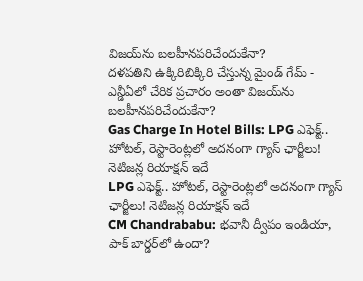విజయ్‌ను బలహీనపరిచేందుకేనా?
దళపతిని ఉక్కిరిబిక్కిరి చేస్తున్న మైండ్ గేమ్ - ఎన్డీఏలో చేరిక ప్రచారం అంతా విజయ్‌ను బలహీనపరిచేందుకేనా?
Gas Charge In Hotel Bills: LPG ఎఫెక్ట్.. హోటల్, రెస్టారెంట్లలో అదనంగా గ్యాస్ ఛార్జీలు! నెటిజన్ల రియాక్షన్ ఇదే
LPG ఎఫెక్ట్.. హోటల్, రెస్టారెంట్లలో అదనంగా గ్యాస్ ఛార్జీలు! నెటిజన్ల రియాక్షన్ ఇదే
CM Chandrababu: భవానీ ద్వీపం ఇండియా, పాక్ బార్డర్‌లో ఉందా?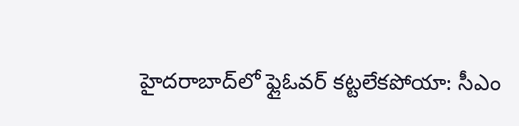హైదరాబాద్‌లో ఫ్లైఓవర్ కట్టలేకపోయా: సీఎం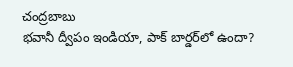చంద్రబాబు
భవానీ ద్వీపం ఇండియా, పాక్ బార్డర్‌లో ఉందా?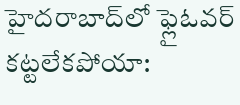హైదరాబాద్‌లో ఫ్లైఓవర్ కట్టలేకపోయా: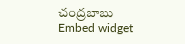చంద్రబాబు
Embed widget